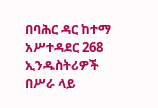በባሕር ዳር ከተማ አሥተዳደር 268 ኢንዱስትሪዎች በሥራ ላይ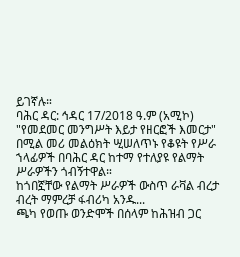ይገኛሉ።
ባሕር ዳር: ኅዳር 17/2018 ዓ.ም (አሚኮ) "የመደመር መንግሥት እይታ የዘርፎች እመርታ" በሚል መሪ መልዕክት ሢሠለጥኑ የቆዩት የሥራ ኀላፊዎች በባሕር ዳር ከተማ የተለያዩ የልማት ሥራዎችን ጎብኝተዋል።
ከጎበኟቸው የልማት ሥራዎች ውስጥ ራቫል ብረታ ብረት ማምረቻ ፋብሪካ አንዱ...
ጫካ የወጡ ወንድሞች በሰላም ከሕዝብ ጋር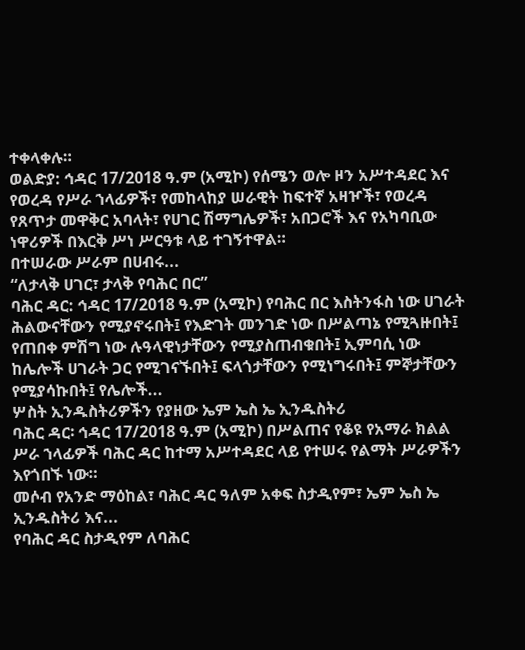ተቀላቀሉ።
ወልድያ: ኅዳር 17/2018 ዓ.ም (አሚኮ) የሰሜን ወሎ ዞን አሥተዳደር እና የወረዳ የሥራ ኀላፊዎች፣ የመከላከያ ሠራዊት ከፍተኛ አዛዦች፣ የወረዳ የጸጥታ መዋቅር አባላት፣ የሀገር ሽማግሌዎች፣ አበጋሮች እና የአካባቢው ነዋሪዎች በእርቅ ሥነ ሥርዓቱ ላይ ተገኝተዋል።
በተሠራው ሥራም በሀብሩ...
“ለታላቅ ሀገር፣ ታላቅ የባሕር በር”
ባሕር ዳር: ኅዳር 17/2018 ዓ.ም (አሚኮ) የባሕር በር እስትንፋስ ነው ሀገራት ሕልውናቸውን የሚያኖሩበት፤ የእድገት መንገድ ነው በሥልጣኔ የሚጓዙበት፤ የጠበቀ ምሽግ ነው ሉዓላዊነታቸውን የሚያስጠብቁበት፤ ኢምባሲ ነው ከሌሎች ሀገራት ጋር የሚገናኙበት፤ ፍላጎታቸውን የሚነግሩበት፤ ምኞታቸውን የሚያሳኩበት፤ የሌሎች...
ሦስት ኢንዱስትሪዎችን የያዘው ኤም ኤስ ኤ ኢንዱስትሪ
ባሕር ዳር፡ ኅዳር 17/2018 ዓ.ም (አሚኮ) በሥልጠና የቆዩ የአማራ ክልል ሥራ ኀላፊዎች ባሕር ዳር ከተማ አሥተዳደር ላይ የተሠሩ የልማት ሥራዎችን እየጎበኙ ነው።
መሶብ የአንድ ማዕከል፣ ባሕር ዳር ዓለም አቀፍ ስታዲየም፣ ኤም ኤስ ኤ ኢንዱስትሪ እና...
የባሕር ዳር ስታዲየም ለባሕር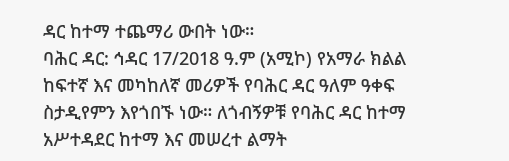ዳር ከተማ ተጨማሪ ውበት ነው።
ባሕር ዳር: ኅዳር 17/2018 ዓ.ም (አሚኮ) የአማራ ክልል ከፍተኛ እና መካከለኛ መሪዎች የባሕር ዳር ዓለም ዓቀፍ ስታዲየምን እየጎበኙ ነው። ለጎብኝዎቹ የባሕር ዳር ከተማ አሥተዳደር ከተማ እና መሠረተ ልማት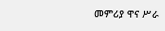መምሪያ ዋና ሥራ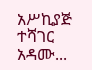አሥኪያጅ ተሻገር አዳሙ...